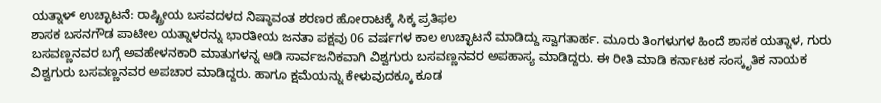ಯತ್ನಾಳ್ ಉಚ್ಛಾಟನೆ: ರಾಷ್ಟ್ರೀಯ ಬಸವದಳದ ನಿಷ್ಠಾವಂತ ಶರಣರ ಹೋರಾಟಕ್ಕೆ ಸಿಕ್ಕ ಪ್ರತಿಫಲ
ಶಾಸಕ ಬಸನಗೌಡ ಪಾಟೀಲ ಯತ್ನಾಳರನ್ನು ಭಾರತೀಯ ಜನತಾ ಪಕ್ಷವು 06 ವರ್ಷಗಳ ಕಾಲ ಉಚ್ಛಾಟನೆ ಮಾಡಿದ್ದು ಸ್ವಾಗತಾರ್ಹ. ಮೂರು ತಿಂಗಳುಗಳ ಹಿಂದೆ ಶಾಸಕ ಯತ್ನಾಳ, ಗುರು ಬಸವಣ್ಣನವರ ಬಗ್ಗೆ ಅವಹೇಳನಕಾರಿ ಮಾತುಗಳನ್ನ ಆಡಿ ಸಾರ್ವಜನಿಕವಾಗಿ ವಿಶ್ವಗುರು ಬಸವಣ್ಣನವರ ಅಪಹಾಸ್ಯ ಮಾಡಿದ್ದರು. ಈ ರೀತಿ ಮಾಡಿ ಕರ್ನಾಟಕ ಸಂಸ್ಕೃತಿಕ ನಾಯಕ ವಿಶ್ವಗುರು ಬಸವಣ್ಣನವರ ಅಪಚಾರ ಮಾಡಿದ್ದರು. ಹಾಗೂ ಕ್ಷಮೆಯನ್ನು ಕೇಳುವುದಕ್ಕೂ ಕೂಡ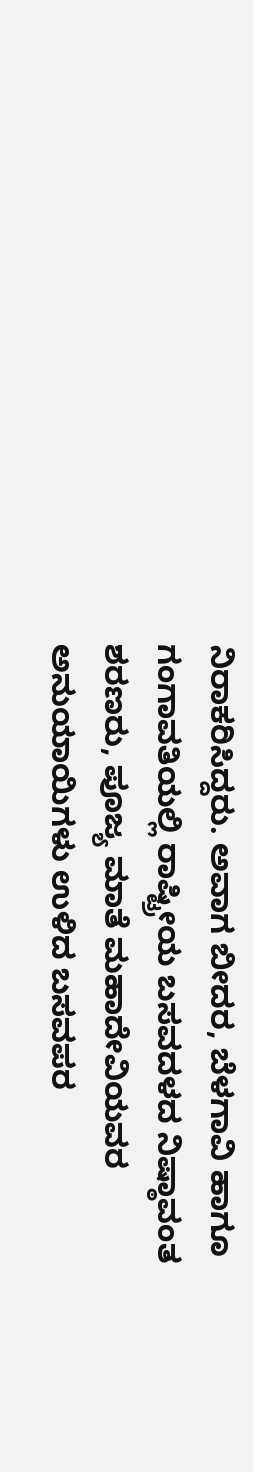ನಿರಾಕರಿಸಿದ್ದರು. ಅವಾಗ ಬೀದರ, ಬೆಳಗಾವಿ ಹಾಗೂ ಗಂಗಾವತಿಯಲ್ಲಿ ರಾಷ್ಟ್ರೀಯ ಬಸವದಳದ ನಿಷ್ಠಾವಂತ ಶರಣರು, ಪೂಜ್ಯ ಮಾತೆ ಮಹಾದೇವಿಯವರ ಅನುಯಾಯಿಗಳು ಉಳಿದ ಬಸವಪರ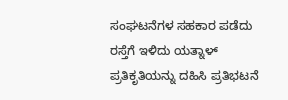ಸಂಘಟನೆಗಳ ಸಹಕಾರ ಪಡೆದು ರಸ್ತೆಗೆ ಇಳಿದು ಯತ್ನಾಳ್ ಪ್ರತಿಕೃತಿಯನ್ನು ದಹಿಸಿ ಪ್ರತಿಭಟನೆ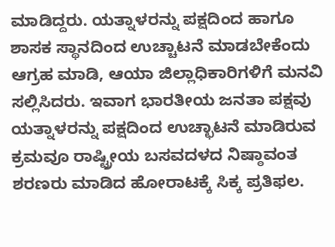ಮಾಡಿದ್ದರು. ಯತ್ನಾಳರನ್ನು ಪಕ್ಷದಿಂದ ಹಾಗೂ ಶಾಸಕ ಸ್ಥಾನದಿಂದ ಉಚ್ಚಾಟನೆ ಮಾಡಬೇಕೆಂದು ಆಗ್ರಹ ಮಾಡಿ, ಆಯಾ ಜಿಲ್ಲಾಧಿಕಾರಿಗಳಿಗೆ ಮನವಿ ಸಲ್ಲಿಸಿದರು. ಇವಾಗ ಭಾರತೀಯ ಜನತಾ ಪಕ್ಷವು ಯತ್ನಾಳರನ್ನು ಪಕ್ಷದಿಂದ ಉಚ್ಛಾಟನೆ ಮಾಡಿರುವ ಕ್ರಮವೂ ರಾಷ್ಟ್ರೀಯ ಬಸವದಳದ ನಿಷ್ಠಾವಂತ ಶರಣರು ಮಾಡಿದ ಹೋರಾಟಕ್ಕೆ ಸಿಕ್ಕ ಪ್ರತಿಫಲ.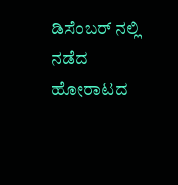ಡಿಸೆಂಬರ್ ನಲ್ಲಿ ನಡೆದ ಹೋರಾಟದ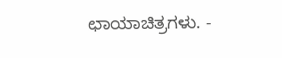ಛಾಯಾಚಿತ್ರಗಳು. -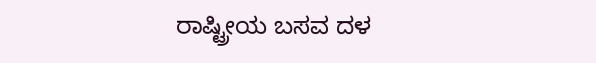ರಾಷ್ಟ್ರೀಯ ಬಸವ ದಳ